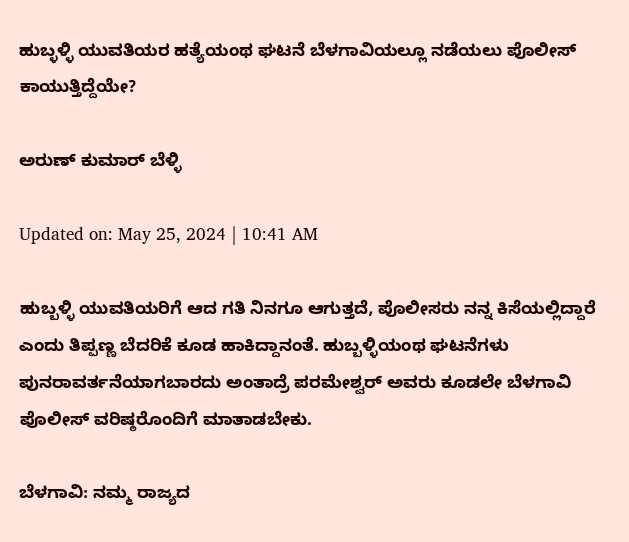ಹುಬ್ಳಳ್ಳಿ ಯುವತಿಯರ ಹತ್ಯೆಯಂಥ ಘಟನೆ ಬೆಳಗಾವಿಯಲ್ಲೂ ನಡೆಯಲು ಪೊಲೀಸ್ ಕಾಯುತ್ತಿದ್ದೆಯೇ?

ಅರುಣ್ ಕುಮಾರ್ ಬೆಳ್ಳಿ

Updated on: May 25, 2024 | 10:41 AM

ಹುಬ್ಬಳ್ಳಿ ಯುವತಿಯರಿಗೆ ಆದ ಗತಿ ನಿನಗೂ ಆಗುತ್ತದೆ, ಪೊಲೀಸರು ನನ್ನ ಕಿಸೆಯಲ್ಲಿದ್ದಾರೆ ಎಂದು ತಿಪ್ಪಣ್ಣ ಬೆದರಿಕೆ ಕೂಡ ಹಾಕಿದ್ದಾನಂತೆ. ಹುಬ್ಬಳ್ಳಿಯಂಥ ಘಟನೆಗಳು ಪುನರಾವರ್ತನೆಯಾಗಬಾರದು ಅಂತಾದ್ರೆ ಪರಮೇಶ್ವರ್ ಅವರು ಕೂಡಲೇ ಬೆಳಗಾವಿ ಪೊಲೀಸ್ ವರಿಷ್ಠರೊಂದಿಗೆ ಮಾತಾಡಬೇಕು.

ಬೆಳಗಾವಿ: ನಮ್ಮ ರಾಜ್ಯದ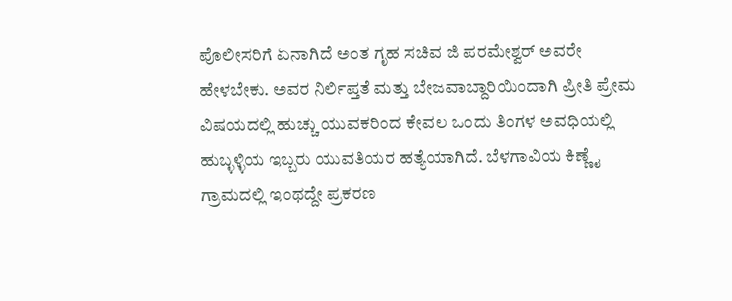ಪೊಲೀಸರಿಗೆ ಏನಾಗಿದೆ ಅಂತ ಗೃಹ ಸಚಿವ ಜಿ ಪರಮೇಶ್ವರ್ ಅವರೇ ಹೇಳಬೇಕು. ಅವರ ನಿರ್ಲಿಪ್ತತೆ ಮತ್ತು ಬೇಜವಾಬ್ದಾರಿಯಿಂದಾಗಿ ಪ್ರೀತಿ ಪ್ರೇಮ ವಿಷಯದಲ್ಲಿ ಹುಚ್ಚು ಯುವಕರಿಂದ ಕೇವಲ ಒಂದು ತಿಂಗಳ ಅವಧಿಯಲ್ಲಿ ಹುಬ್ಳಳ್ಳಿಯ ಇಬ್ಬರು ಯುವತಿಯರ ಹತ್ಯೆಯಾಗಿದೆ. ಬೆಳಗಾವಿಯ ಕಿಣ್ಣೈ ಗ್ರಾಮದಲ್ಲಿ ಇಂಥದ್ದೇ ಪ್ರಕರಣ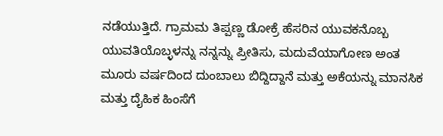ನಡೆಯುತ್ತಿದೆ. ಗ್ರಾಮಮ ತಿಪ್ಪಣ್ಣ ಡೋಕ್ರೆ ಹೆಸರಿನ ಯುವಕನೊಬ್ಬ ಯುವತಿಯೊಬ್ಳಳನ್ನು ನನ್ನನ್ನು ಪ್ರೀತಿಸು, ಮದುವೆಯಾಗೋಣ ಅಂತ ಮೂರು ವರ್ಷದಿಂದ ದುಂಬಾಲು ಬಿದ್ದಿದ್ದಾನೆ ಮತ್ತು ಅಕೆಯನ್ನು ಮಾನಸಿಕ ಮತ್ತು ದೈಹಿಕ ಹಿಂಸೆಗೆ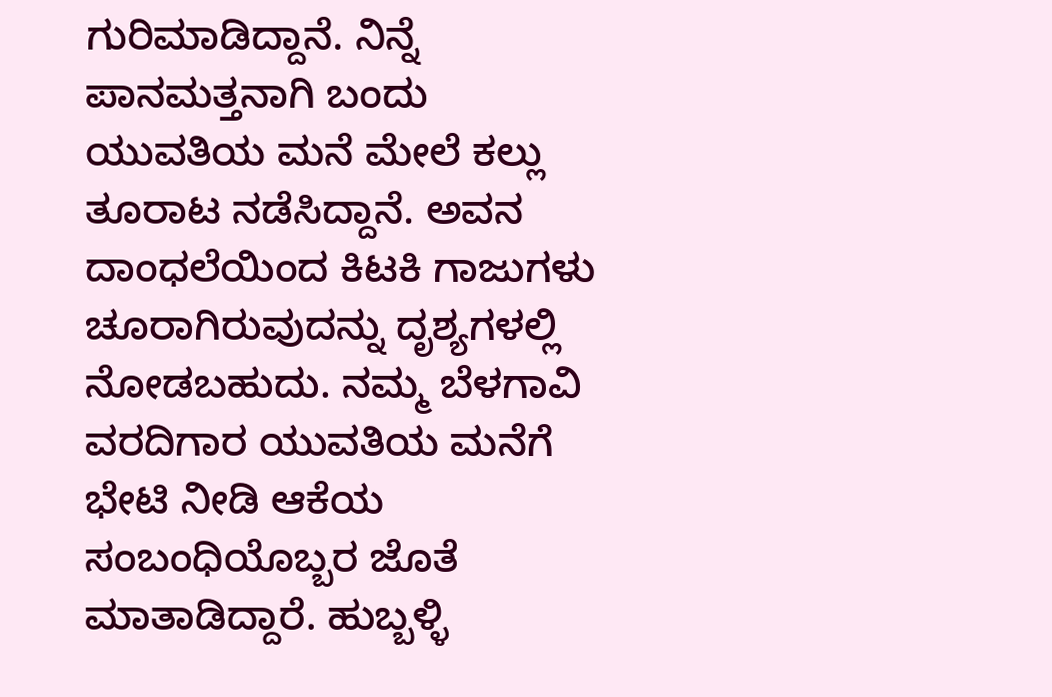ಗುರಿಮಾಡಿದ್ದಾನೆ. ನಿನ್ನೆ ಪಾನಮತ್ತನಾಗಿ ಬಂದು ಯುವತಿಯ ಮನೆ ಮೇಲೆ ಕಲ್ಲು ತೂರಾಟ ನಡೆಸಿದ್ದಾನೆ. ಅವನ ದಾಂಧಲೆಯಿಂದ ಕಿಟಕಿ ಗಾಜುಗಳು ಚೂರಾಗಿರುವುದನ್ನು ದೃಶ್ಯಗಳಲ್ಲಿ ನೋಡಬಹುದು. ನಮ್ಮ ಬೆಳಗಾವಿ ವರದಿಗಾರ ಯುವತಿಯ ಮನೆಗೆ ಭೇಟಿ ನೀಡಿ ಆಕೆಯ ಸಂಬಂಧಿಯೊಬ್ಬರ ಜೊತೆ ಮಾತಾಡಿದ್ದಾರೆ. ಹುಬ್ಬಳ್ಳಿ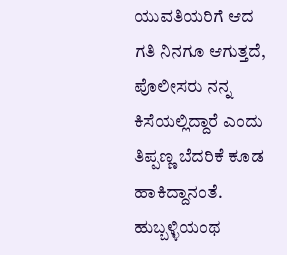ಯುವತಿಯರಿಗೆ ಆದ ಗತಿ ನಿನಗೂ ಆಗುತ್ತದೆ, ಪೊಲೀಸರು ನನ್ನ ಕಿಸೆಯಲ್ಲಿದ್ದಾರೆ ಎಂದು ತಿಪ್ಪಣ್ಣ ಬೆದರಿಕೆ ಕೂಡ ಹಾಕಿದ್ದಾನಂತೆ. ಹುಬ್ಬಳ್ಳಿಯಂಥ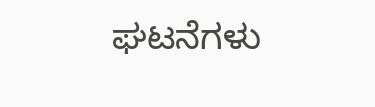ಘಟನೆಗಳು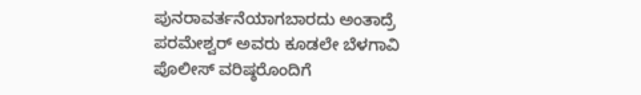ಪುನರಾವರ್ತನೆಯಾಗಬಾರದು ಅಂತಾದ್ರೆ ಪರಮೇಶ್ವರ್ ಅವರು ಕೂಡಲೇ ಬೆಳಗಾವಿ ಪೊಲೀಸ್ ವರಿಷ್ಠರೊಂದಿಗೆ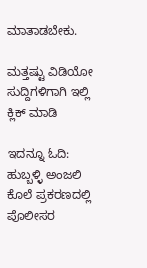ಮಾತಾಡಬೇಕು.

ಮತ್ತಷ್ಟು ವಿಡಿಯೋ ಸುದ್ದಿಗಳಿಗಾಗಿ ಇಲ್ಲಿ ಕ್ಲಿಕ್ ಮಾಡಿ

ಇದನ್ನೂ ಓದಿ:  ಹುಬ್ಬಳ್ಳಿ ಅಂಜಲಿ ಕೊಲೆ ಪ್ರಕರಣದಲ್ಲಿ ಪೊಲೀಸರ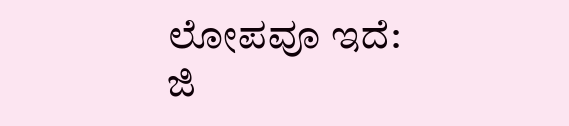ಲೋಪವೂ ಇದೆ: ಜಿ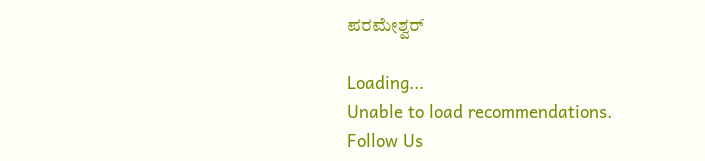ಪರಮೇಶ್ವರ್

Loading...
Unable to load recommendations.
Follow Us